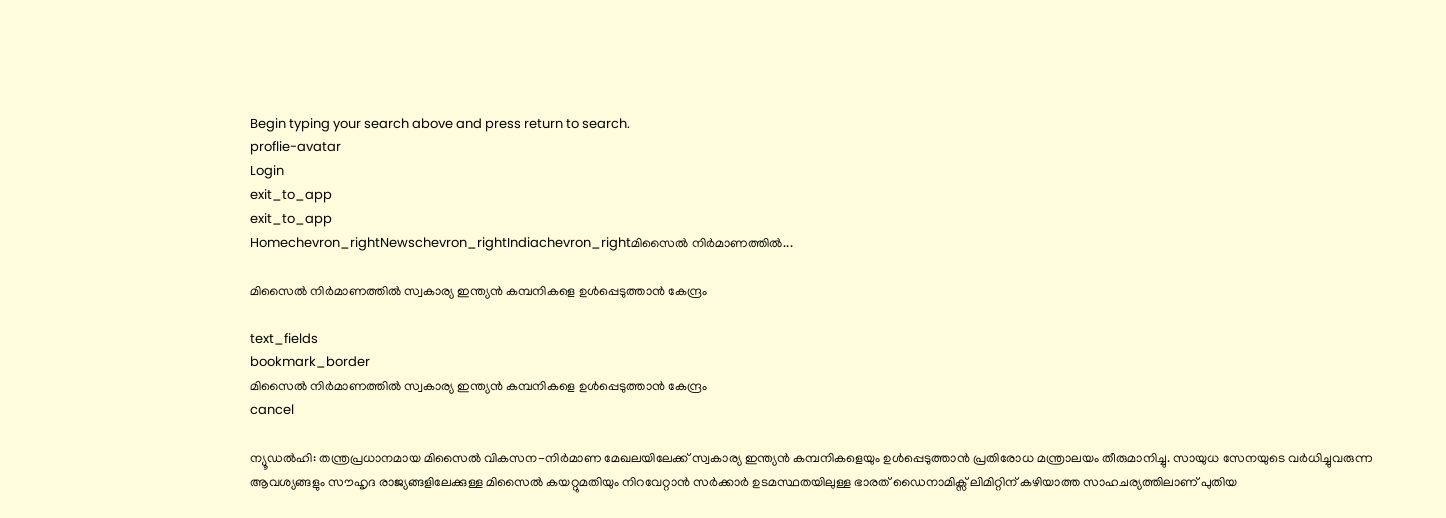Begin typing your search above and press return to search.
proflie-avatar
Login
exit_to_app
exit_to_app
Homechevron_rightNewschevron_rightIndiachevron_rightമിസൈൽ നിർമാണത്തിൽ...

മിസൈൽ നിർമാണത്തിൽ സ്വകാര്യ ഇന്ത്യൻ കമ്പനികളെ ഉൾപ്പെടുത്താൻ കേന്ദ്രം

text_fields
bookmark_border
മിസൈൽ നിർമാണത്തിൽ സ്വകാര്യ ഇന്ത്യൻ കമ്പനികളെ ഉൾപ്പെടുത്താൻ കേന്ദ്രം
cancel

ന്യൂഡൽഹി: തന്ത്രപ്രധാനമായ മിസൈൽ വികസന-നിർമാണ മേഖലയിലേക്ക് സ്വകാര്യ ഇന്ത്യൻ കമ്പനികളെയും ഉൾപ്പെടുത്താൻ പ്രതിരോധ മന്ത്രാലയം തീരുമാനിച്ചു. സായുധ സേനയുടെ വർധിച്ചുവരുന്ന ആവശ്യങ്ങളും സൗഹൃദ രാജ്യങ്ങളിലേക്കുള്ള മിസൈൽ കയറ്റുമതിയും നിറവേറ്റാൻ സർക്കാർ ഉടമസ്ഥതയിലുള്ള ഭാരത് ഡൈനാമിക്സ് ലിമിറ്റിന് കഴിയാത്ത സാഹചര്യത്തിലാണ് പുതിയ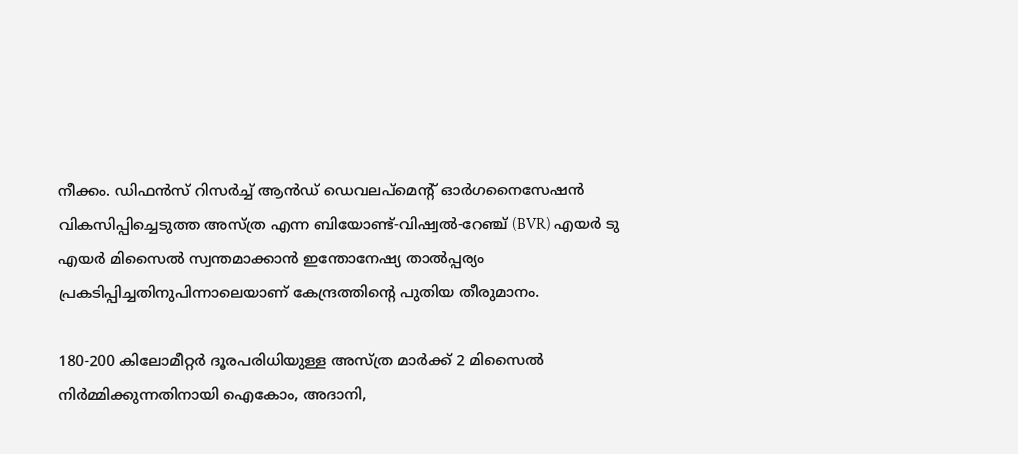നീക്കം. ഡിഫൻസ് റിസർച്ച് ആൻഡ് ഡെവലപ്‌മെന്റ് ഓർഗനൈസേഷൻ വികസിപ്പിച്ചെടുത്ത അസ്‌ത്ര എന്ന ബിയോണ്ട്-വിഷ്വൽ-റേഞ്ച് (BVR) എയർ ടു എയർ മിസൈൽ സ്വന്തമാക്കാൻ ഇന്തോനേഷ്യ താൽപ്പര്യം പ്രകടിപ്പിച്ചതിനുപിന്നാലെയാണ് കേന്ദ്രത്തിന്‍റെ പുതിയ തീരുമാനം.

180-200 കിലോമീറ്റർ ദൂരപരിധിയുള്ള അസ്‌ത്ര മാർക്ക് 2 മിസൈൽ നിർമ്മിക്കുന്നതിനായി ഐകോം, അദാനി,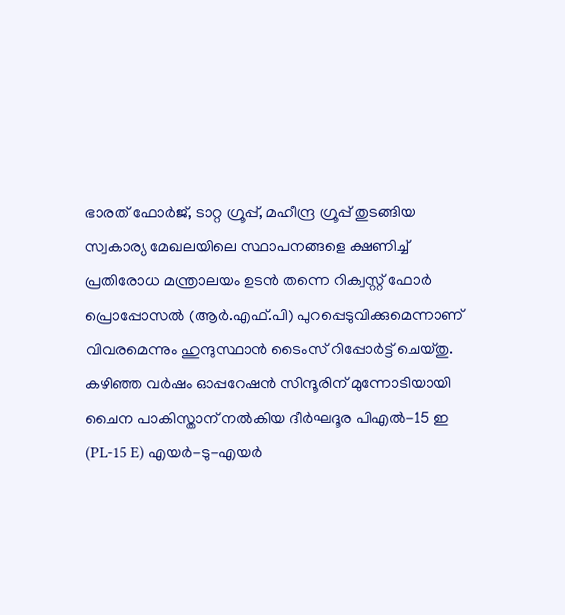ഭാരത് ഫോർജ്, ടാറ്റ ഗ്രൂപ്പ്, മഹീന്ദ്ര ഗ്രൂപ്പ് തുടങ്ങിയ സ്വകാര്യ മേഖലയിലെ സ്ഥാപനങ്ങളെ ക്ഷണിച്ച് പ്രതിരോധ മന്ത്രാലയം ഉടൻ തന്നെ റിക്വസ്റ്റ് ഫോർ പ്രൊപ്പോസൽ (ആർ.എഫ്.പി) പുറപ്പെടുവിക്കുമെന്നാണ് വിവരമെന്നും ഹുന്ദുസ്ഥാൻ ടൈംസ് റിപ്പോർട്ട് ചെയ്തു. കഴിഞ്ഞ വർഷം ഓപ്പറേഷൻ സിന്ദൂരിന് മുന്നോടിയായി ചൈന പാകിസ്താന് നൽകിയ ദീർഘദൂര പിഎൽ-15 ഇ (PL-15 E) എയർ-ടു-എയർ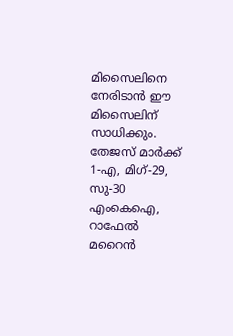മിസൈലിനെ നേരിടാൻ ഈ മിസൈലിന് സാധിക്കും. തേജസ് മാർക്ക് 1-എ, മിഗ്-29, സു-30 എംകെഐ, റാഫേൽ മറൈൻ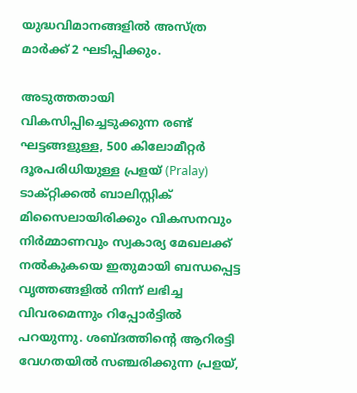യുദ്ധവിമാനങ്ങളിൽ അസ്‌ത്ര മാർക്ക് 2 ഘടിപ്പിക്കും.

അടുത്തതായി വികസിപ്പിച്ചെടുക്കുന്ന രണ്ട് ഘട്ടങ്ങളുള്ള, 500 കിലോമീറ്റർ ദൂരപരിധിയുള്ള പ്രളയ് (Pralay) ടാക്റ്റിക്കൽ ബാലിസ്റ്റിക് മിസൈലായിരിക്കും വികസനവും നിർമ്മാണവും സ്വകാര്യ മേഖലക്ക് നൽകുകയെ ഇതുമായി ബന്ധപ്പെട്ട വൃത്തങ്ങളിൽ നിന്ന് ലഭിച്ച വിവരമെന്നും റിപ്പോർട്ടിൽ പറയുന്നു. ശബ്ദത്തിന്റെ ആറിരട്ടി വേഗതയിൽ സഞ്ചരിക്കുന്ന പ്രളയ്,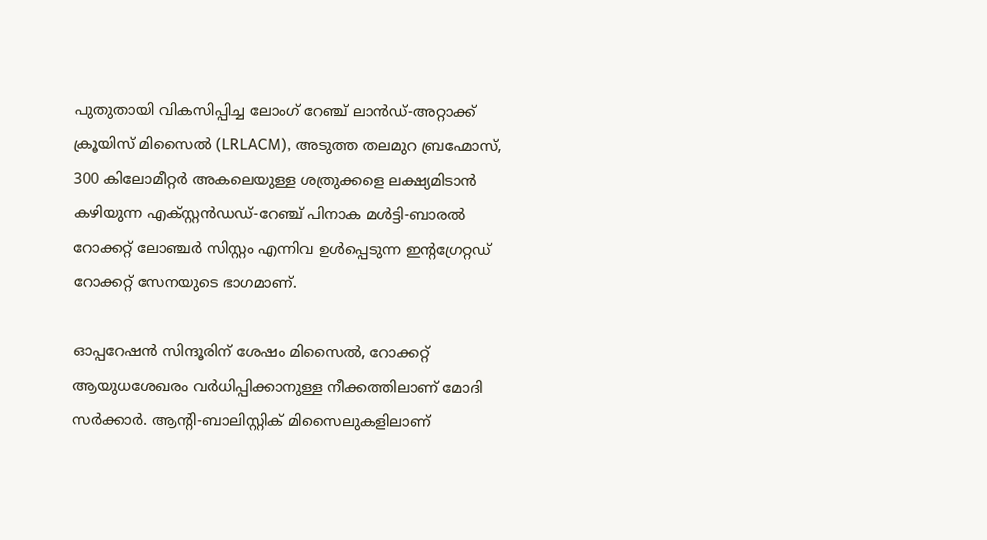പുതുതായി വികസിപ്പിച്ച ലോംഗ് റേഞ്ച് ലാൻഡ്-അറ്റാക്ക് ക്രൂയിസ് മിസൈൽ (LRLACM), അടുത്ത തലമുറ ബ്രഹ്മോസ്, 300 കിലോമീറ്റർ അകലെയുള്ള ശത്രുക്കളെ ലക്ഷ്യമിടാൻ കഴിയുന്ന എക്സ്റ്റൻഡഡ്-റേഞ്ച് പിനാക മൾട്ടി-ബാരൽ റോക്കറ്റ് ലോഞ്ചർ സിസ്റ്റം എന്നിവ ഉൾപ്പെടുന്ന ഇന്റഗ്രേറ്റഡ് റോക്കറ്റ് സേനയുടെ ഭാഗമാണ്.

ഓപ്പറേഷൻ സിന്ദൂരിന് ശേഷം മിസൈൽ, റോക്കറ്റ് ആയുധശേഖരം വർധിപ്പിക്കാനുള്ള നീക്കത്തിലാണ് മോദി സർക്കാർ. ആന്റി-ബാലിസ്റ്റിക് മിസൈലുകളിലാണ്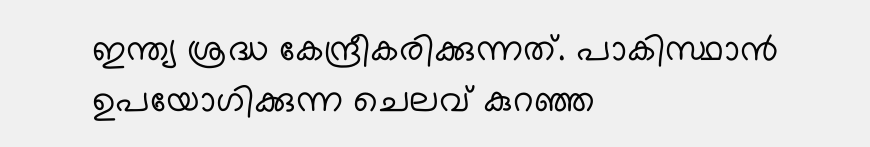ഇന്ത്യ ശ്രദ്ധ കേന്ദ്രീകരിക്കുന്നത്. പാകിസ്ഥാൻ ഉപയോഗിക്കുന്ന ചെലവ് കുറഞ്ഞ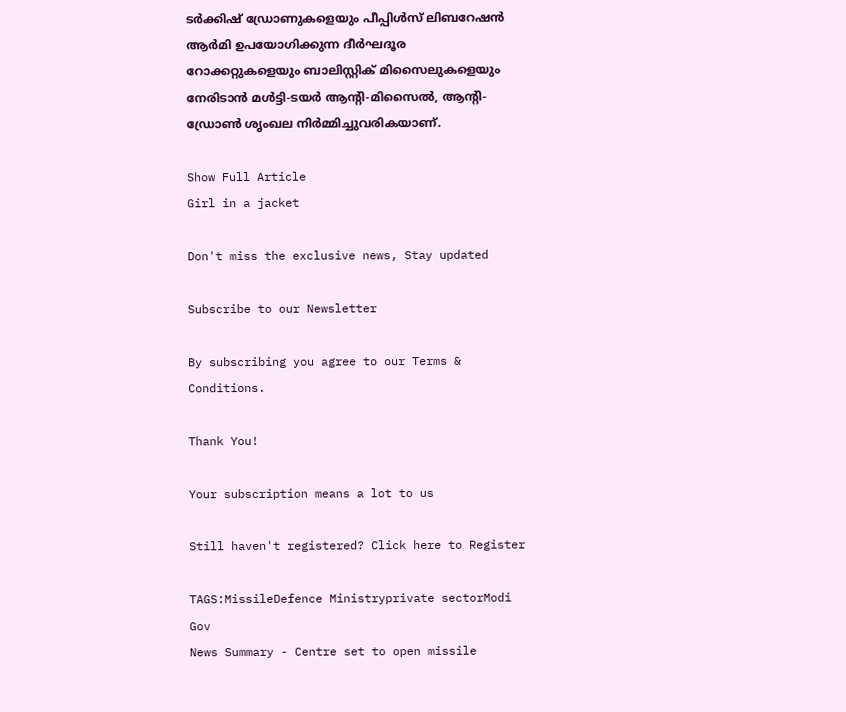ടർക്കിഷ് ഡ്രോണുകളെയും പീപ്പിൾസ് ലിബറേഷൻ ആർമി ഉപയോഗിക്കുന്ന ദീർഘദൂര റോക്കറ്റുകളെയും ബാലിസ്റ്റിക് മിസൈലുകളെയും നേരിടാൻ മൾട്ടി-ടയർ ആന്റി-മിസൈൽ, ആന്റി-ഡ്രോൺ ശൃംഖല നിർമ്മിച്ചുവരികയാണ്.

Show Full Article
Girl in a jacket

Don't miss the exclusive news, Stay updated

Subscribe to our Newsletter

By subscribing you agree to our Terms & Conditions.

Thank You!

Your subscription means a lot to us

Still haven't registered? Click here to Register

TAGS:MissileDefence Ministryprivate sectorModi Gov
News Summary - Centre set to open missile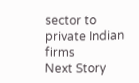sector to private Indian firms
Next Story